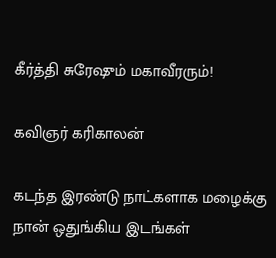கீர்த்தி சுரேஷும் மகாவீரரும்!

கவிஞர் கரிகாலன்

கடந்த இரண்டு நாட்களாக மழைக்கு நான் ஒதுங்கிய இடங்கள்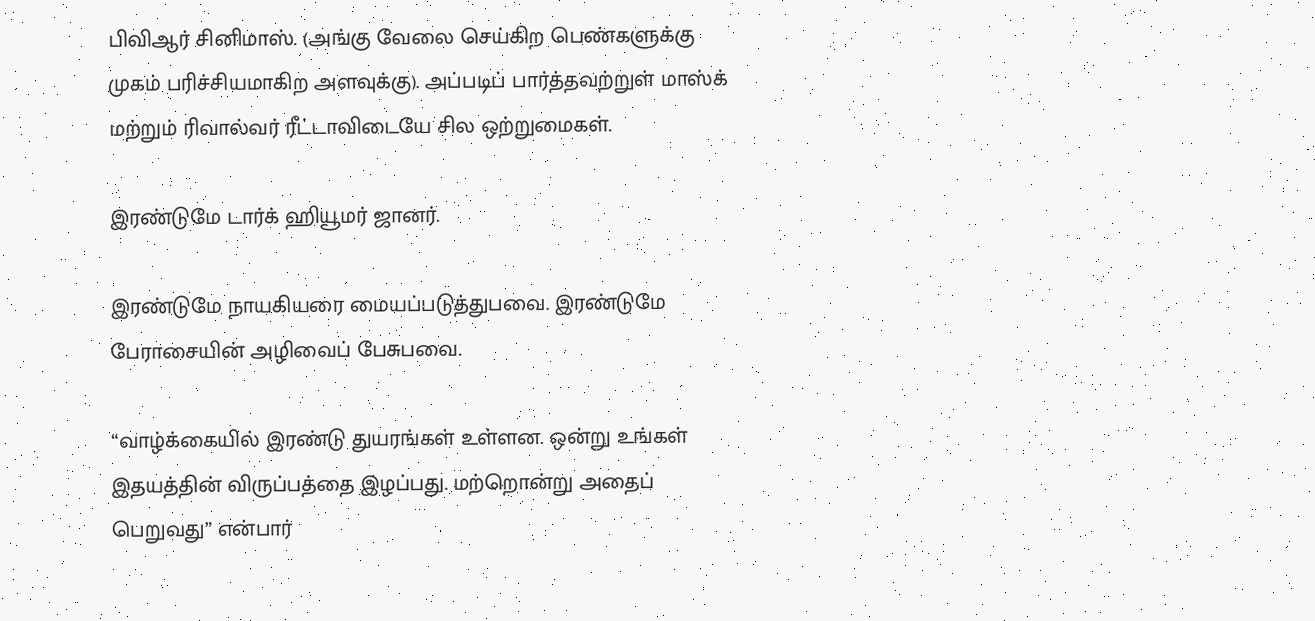பிவிஆர் சினிமாஸ். (அங்கு வேலை செய்கிற பெண்களுக்கு முகம் பரிச்சியமாகிற அளவுக்கு). அப்படிப் பார்த்தவற்றுள் மாஸ்க் மற்றும் ரிவால்வர் ரீட்டாவிடையே சில ஒற்றுமைகள்.

இரண்டுமே டார்க் ஹியூமர் ஜானர்.

இரண்டுமே நாயகியரை மையப்படுத்துபவை. இரண்டுமே பேராசையின் அழிவைப் பேசுபவை.

“வாழ்க்கையில் இரண்டு துயரங்கள் உள்ளன. ஒன்று உங்கள் இதயத்தின் விருப்பத்தை இழப்பது. மற்றொன்று அதைப் பெறுவது” என்பார்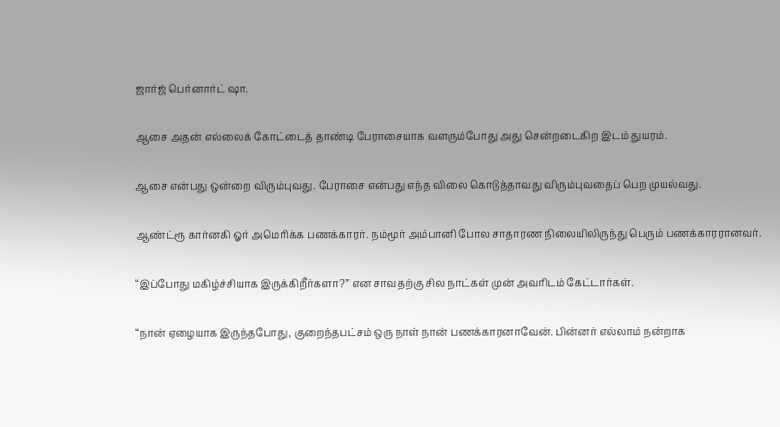ஜார்ஜ் பெர்னார்ட் ஷா.

ஆசை அதன் எல்லைக் கோட்டைத் தாண்டி பேராசையாக வளரும்போது அது சென்றடைகிற இடம் துயரம்.

ஆசை என்பது ஒன்றை விரும்புவது. பேராசை என்பது எந்த விலை கொடுத்தாவது விரும்புவதைப் பெற முயல்வது.

ஆண்ட்ரூ கார்னகி ஓர் அமெரிக்க பணக்காரர். நம்மூர் அம்பானி போல சாதாரண நிலையிலிருந்து பெரும் பணக்காரரானவர்.

“இப்போது மகிழ்ச்சியாக இருக்கிறீர்களா?” என சாவதற்கு சில நாட்கள் முன் அவரிடம் கேட்டார்கள்.

“நான் ஏழையாக இருந்தபோது, குறைந்தபட்சம் ஒரு நாள் நான் பணக்காரனாவேன். பின்னர் எல்லாம் நன்றாக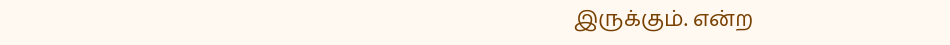இருக்கும். என்ற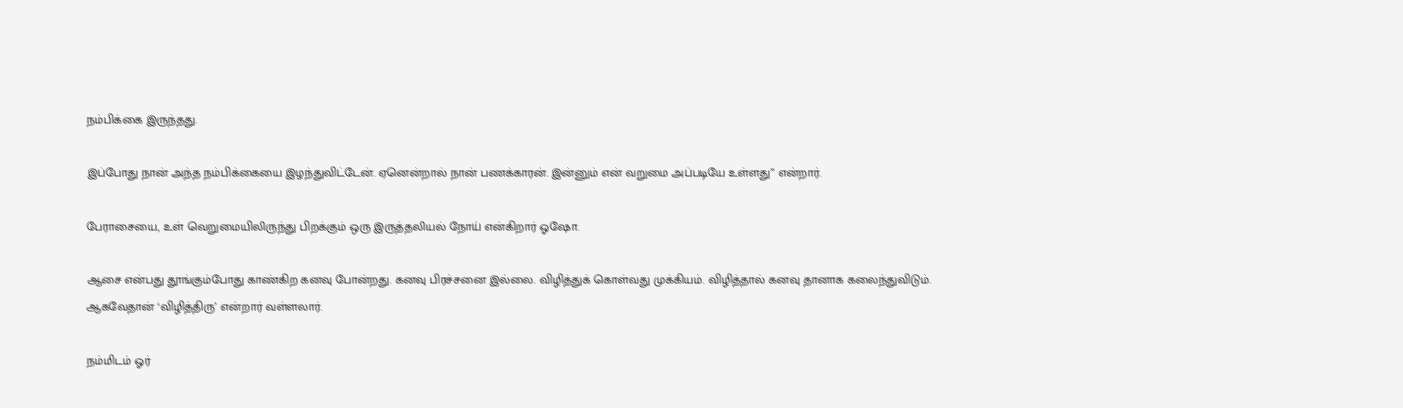நம்பிக்கை இருந்தது.

இப்போது நான் அந்த நம்பிக்கையை இழந்துவிட்டேன். ஏனென்றால் நான் பணக்காரன். இன்னும் என் வறுமை அப்படியே உள்ளது” என்றார்.

பேராசையை, உள் வெறுமையிலிருந்து பிறக்கும் ஒரு இருத்தலியல் நோய் என்கிறார் ஓஷோ.

ஆசை என்பது தூங்கும்போது காண்கிற கனவு போன்றது. கனவு பிரச்சனை இல்லை. விழித்துக் கொள்வது முக்கியம். விழித்தால் கனவு தானாக கலைந்துவிடும். ஆகவேதான் ‘விழித்திரு’ என்றார் வள்ளலார்.

நம்மிடம் ஓர்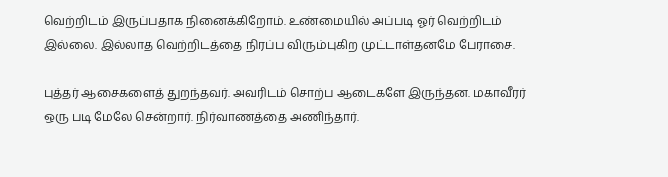வெற்றிடம் இருப்பதாக நினைக்கிறோம். உண்மையில் அப்படி ஓர் வெற்றிடம் இல்லை. இல்லாத வெற்றிடத்தை நிரப்ப விரும்புகிற முட்டாள்தனமே பேராசை.

புத்தர் ஆசைகளைத் துறந்தவர். அவரிடம் சொற்ப ஆடைகளே இருந்தன. மகாவீரர் ஒரு படி மேலே சென்றார். நிர்வாணத்தை அணிந்தார்.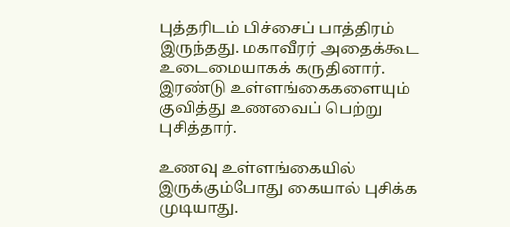புத்தரிடம் பிச்சைப் பாத்திரம் இருந்தது. மகாவீரர் அதைக்கூட உடைமையாகக் கருதினார். இரண்டு உள்ளங்கைகளையும் குவித்து உணவைப் பெற்று புசித்தார்.

உணவு உள்ளங்கையில் இருக்கும்போது கையால் புசிக்க முடியாது.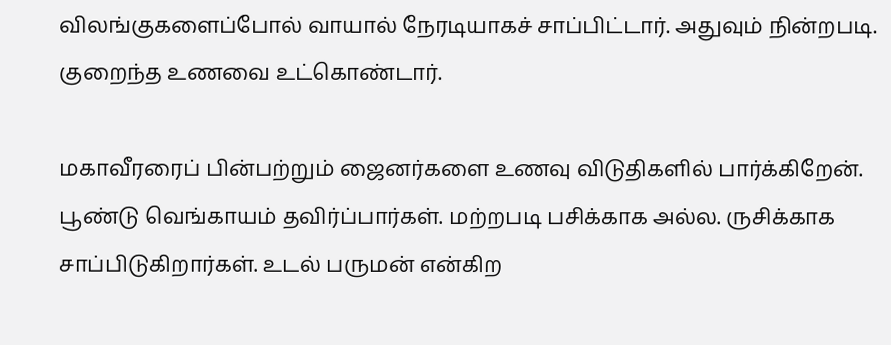விலங்குகளைப்போல் வாயால் நேரடியாகச் சாப்பிட்டார். அதுவும் நின்றபடி. குறைந்த உணவை உட்கொண்டார்.

மகாவீரரைப் பின்பற்றும் ஜைனர்களை உணவு விடுதிகளில் பார்க்கிறேன். பூண்டு வெங்காயம் தவிர்ப்பார்கள். மற்றபடி பசிக்காக அல்ல. ருசிக்காக சாப்பிடுகிறார்கள். உடல் பருமன் என்கிற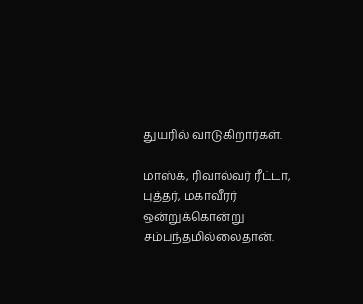துயரில் வாடுகிறார்கள்.

மாஸ்க், ரிவால்வர் ரீட்டா, புத்தர், மகாவீரர் ஒன்றுக்கொன்று சம்பந்தமில்லைதான்.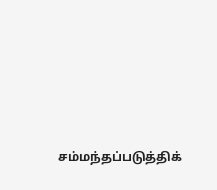சம்மந்தப்படுத்திக்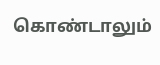கொண்டாலும்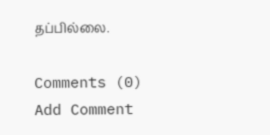தப்பில்லை.

Comments (0)
Add Comment